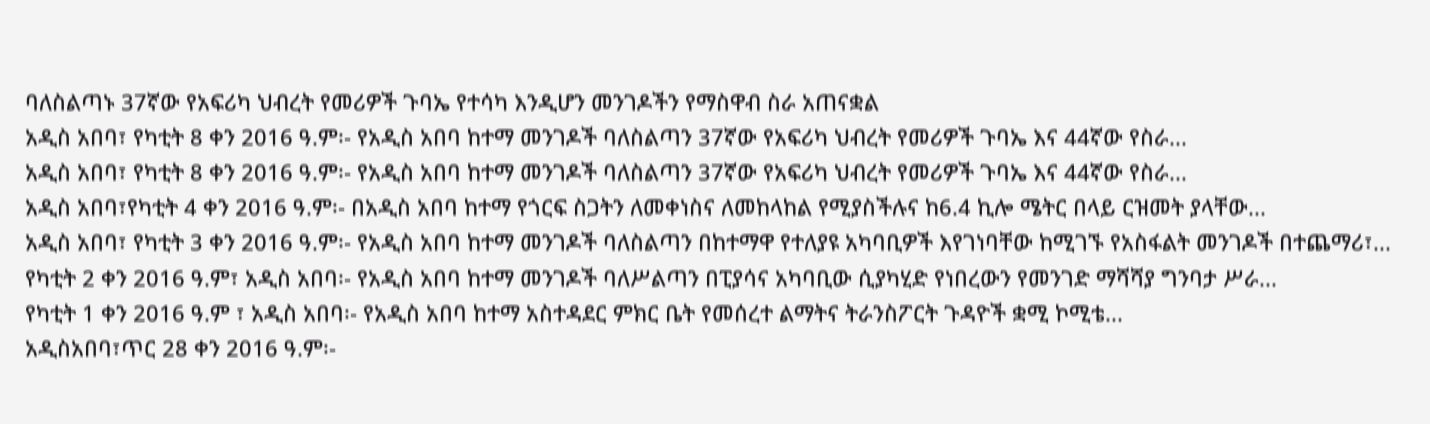ባለስልጣኑ 37ኛው የአፍሪካ ህብረት የመሪዎች ጉባኤ የተሳካ እንዲሆን መንገዶችን የማስዋብ ስራ አጠናቋል
አዲስ አበባ፣ የካቲት 8 ቀን 2016 ዓ.ም፡- የአዲስ አበባ ከተማ መንገዶች ባለስልጣን 37ኛው የአፍሪካ ህብረት የመሪዎች ጉባኤ እና 44ኛው የስራ...
አዲስ አበባ፣ የካቲት 8 ቀን 2016 ዓ.ም፡- የአዲስ አበባ ከተማ መንገዶች ባለስልጣን 37ኛው የአፍሪካ ህብረት የመሪዎች ጉባኤ እና 44ኛው የስራ...
አዲስ አበባ፣የካቲት 4 ቀን 2016 ዓ.ም፡- በአዲስ አበባ ከተማ የጎርፍ ስጋትን ለመቀነስና ለመከላከል የሚያስችሉና ከ6.4 ኪሎ ሜትር በላይ ርዝመት ያላቸው...
አዲስ አበባ፣ የካቲት 3 ቀን 2016 ዓ.ም፡- የአዲስ አበባ ከተማ መንገዶች ባለስልጣን በከተማዋ የተለያዩ አካባቢዎች እየገነባቸው ከሚገኙ የአስፋልት መንገዶች በተጨማሪ፣...
የካቲት 2 ቀን 2016 ዓ.ም፣ አዲስ አበባ፡- የአዲስ አበባ ከተማ መንገዶች ባለሥልጣን በፒያሳና አካባቢው ሲያካሂድ የነበረውን የመንገድ ማሻሻያ ግንባታ ሥራ...
የካቲት 1 ቀን 2016 ዓ.ም ፣ አዲስ አበባ፡- የአዲስ አበባ ከተማ አስተዳደር ምክር ቤት የመሰረተ ልማትና ትራንስፖርት ጉዳዮች ቋሚ ኮሚቴ...
አዲስአበባ፣ጥር 28 ቀን 2016 ዓ.ም፡-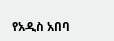የአዲስ አበባ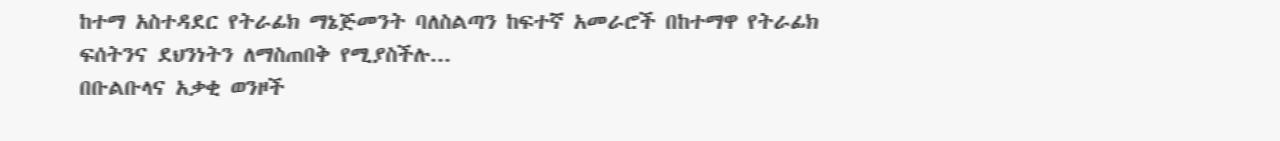ከተማ አስተዳደር የትራፊክ ማኔጅመንት ባለስልጣን ከፍተኛ አመራሮች በከተማዋ የትራፊክ ፍሰትንና ደህንነትን ለማስጠበቅ የሚያስችሉ...
በቡልቡላና አቃቂ ወንዞች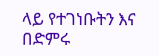ላይ የተገነቡትን እና በድምሩ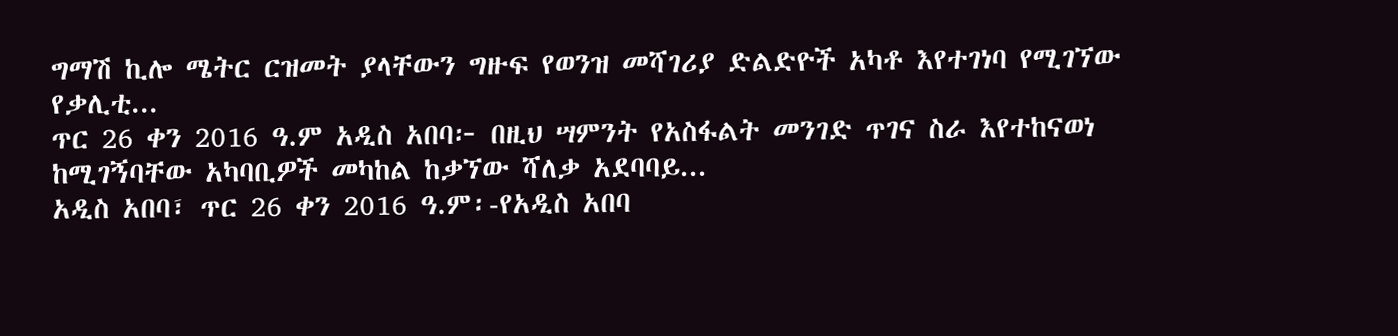ግማሽ ኪሎ ሜትር ርዝመት ያላቸውን ግዙፍ የወንዝ መሻገሪያ ድልድዮች አካቶ እየተገነባ የሚገኘው የቃሊቲ...
ጥር 26 ቀን 2016 ዓ.ም አዲስ አበባ፦ በዚህ ሣምንት የአስፋልት መንገድ ጥገና ስራ እየተከናወነ ከሚገኝባቸው አካባቢዎች መካከል ከቃኘው ሻለቃ አደባባይ...
አዲስ አበባ፣ ጥር 26 ቀን 2016 ዓ.ም፡-የአዲስ አበባ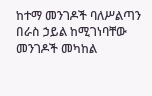ከተማ መንገዶች ባለሥልጣን በራስ ኃይል ከሚገነባቸው መንገዶች መካከል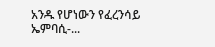አንዱ የሆነውን የፈረንሳይ ኤምባሲ-...